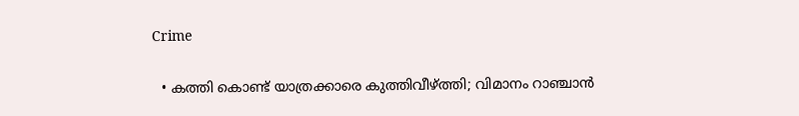Crime

  • കത്തി കൊണ്ട് യാത്രക്കാരെ കുത്തിവീഴ്ത്തി; വിമാനം റാഞ്ചാന്‍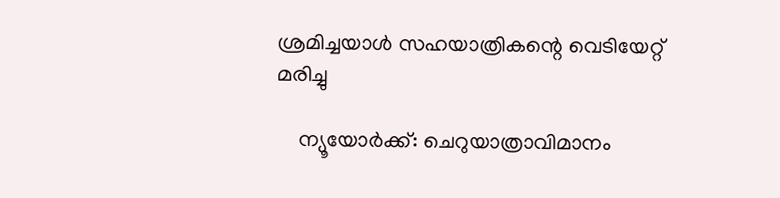ശ്രമിച്ചയാള്‍ സഹയാത്രികന്റെ വെടിയേറ്റ് മരിച്ചു

    ന്യൂയോര്‍ക്ക്: ചെറുയാത്രാവിമാനം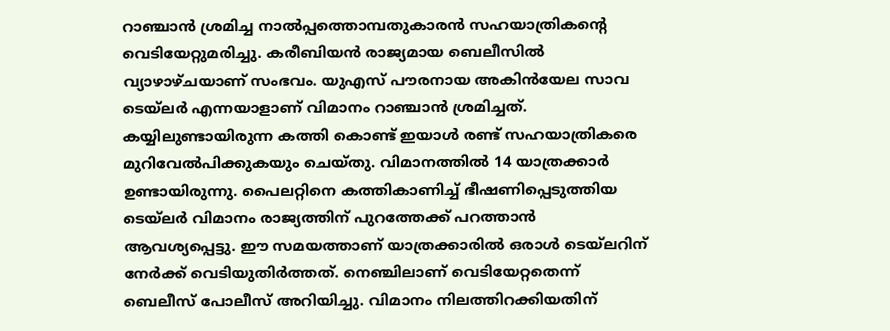റാഞ്ചാന്‍ ശ്രമിച്ച നാല്‍പ്പത്തൊമ്പതുകാരന്‍ സഹയാത്രികന്റെ വെടിയേറ്റുമരിച്ചു. കരീബിയന്‍ രാജ്യമായ ബെലീസില്‍ വ്യാഴാഴ്ചയാണ് സംഭവം. യുഎസ് പൗരനായ അകിന്‍യേല സാവ ടെയ്ലര്‍ എന്നയാളാണ് വിമാനം റാഞ്ചാന്‍ ശ്രമിച്ചത്. കയ്യിലുണ്ടായിരുന്ന കത്തി കൊണ്ട് ഇയാള്‍ രണ്ട് സഹയാത്രികരെ മുറിവേല്‍പിക്കുകയും ചെയ്തു. വിമാനത്തില്‍ 14 യാത്രക്കാര്‍ ഉണ്ടായിരുന്നു. പൈലറ്റിനെ കത്തികാണിച്ച് ഭീഷണിപ്പെടുത്തിയ ടെയ്ലര്‍ വിമാനം രാജ്യത്തിന് പുറത്തേക്ക് പറത്താന്‍ ആവശ്യപ്പെട്ടു. ഈ സമയത്താണ് യാത്രക്കാരില്‍ ഒരാള്‍ ടെയ്ലറിന് നേര്‍ക്ക് വെടിയുതിര്‍ത്തത്. നെഞ്ചിലാണ് വെടിയേറ്റതെന്ന് ബെലീസ് പോലീസ് അറിയിച്ചു. വിമാനം നിലത്തിറക്കിയതിന്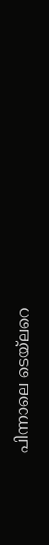പിന്നാലെ ടെയ്ലറെ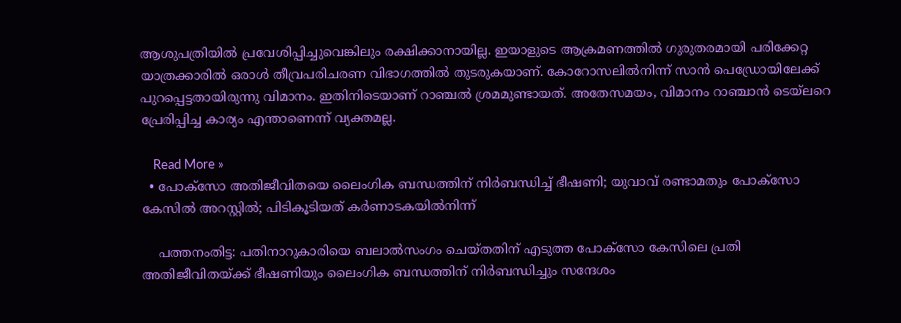ആശുപത്രിയില്‍ പ്രവേശിപ്പിച്ചുവെങ്കിലും രക്ഷിക്കാനായില്ല. ഇയാളുടെ ആക്രമണത്തില്‍ ഗുരുതരമായി പരിക്കേറ്റ യാത്രക്കാരില്‍ ഒരാള്‍ തീവ്രപരിചരണ വിഭാഗത്തില്‍ തുടരുകയാണ്. കോറോസലില്‍നിന്ന് സാന്‍ പെഡ്രോയിലേക്ക് പുറപ്പെട്ടതായിരുന്നു വിമാനം. ഇതിനിടെയാണ് റാഞ്ചല്‍ ശ്രമമുണ്ടായത്. അതേസമയം, വിമാനം റാഞ്ചാന്‍ ടെയ്ലറെ പ്രേരിപ്പിച്ച കാര്യം എന്താണെന്ന് വ്യക്തമല്ല.

    Read More »
  • പോക്‌സോ അതിജീവിതയെ ലൈംഗിക ബന്ധത്തിന് നിര്‍ബന്ധിച്ച് ഭീഷണി; യുവാവ് രണ്ടാമതും പോക്‌സോ കേസില്‍ അറസ്റ്റില്‍; പിടികൂടിയത് കര്‍ണാടകയില്‍നിന്ന്

    പത്തനംതിട്ട: പതിനാറുകാരിയെ ബലാല്‍സംഗം ചെയ്തതിന് എടുത്ത പോക്‌സോ കേസിലെ പ്രതി അതിജീവിതയ്ക്ക് ഭീഷണിയും ലൈംഗിക ബന്ധത്തിന് നിര്‍ബന്ധിച്ചും സന്ദേശം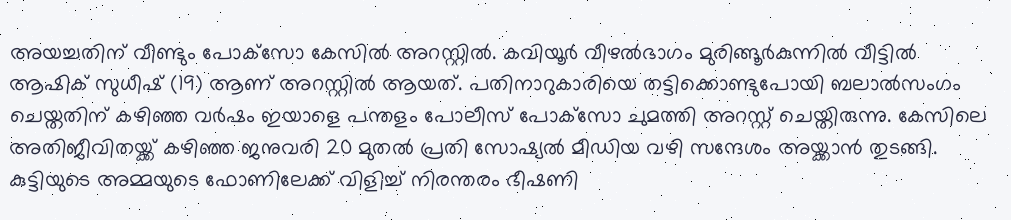അയച്ചതിന് വീണ്ടും പോക്‌സോ കേസില്‍ അറസ്റ്റില്‍. കവിയൂര്‍ വീഴല്‍ഭാഗം മുരിങ്ങൂര്‍കുന്നില്‍ വീട്ടില്‍ ആഷിക് സുധീഷ് (19) ആണ് അറസ്റ്റില്‍ ആയത്. പതിനാറുകാരിയെ തട്ടിക്കൊണ്ടുപോയി ബലാല്‍സംഗം ചെയ്തതിന് കഴിഞ്ഞ വര്‍ഷം ഇയാളെ പന്തളം പോലീസ് പോക്‌സോ ചുമത്തി അറസ്റ്റ് ചെയ്തിരുന്നു. കേസിലെ അതിജീവിതയ്ക്ക് കഴിഞ്ഞ ജനുവരി 20 മുതല്‍ പ്രതി സോഷ്യല്‍ മീഡിയ വഴി സന്ദേശം അയ്ക്കാന്‍ തുടങ്ങി. കുട്ടിയുടെ അമ്മയുടെ ഫോണിലേക്ക് വിളിച്ച് നിരന്തരം ഭീഷണി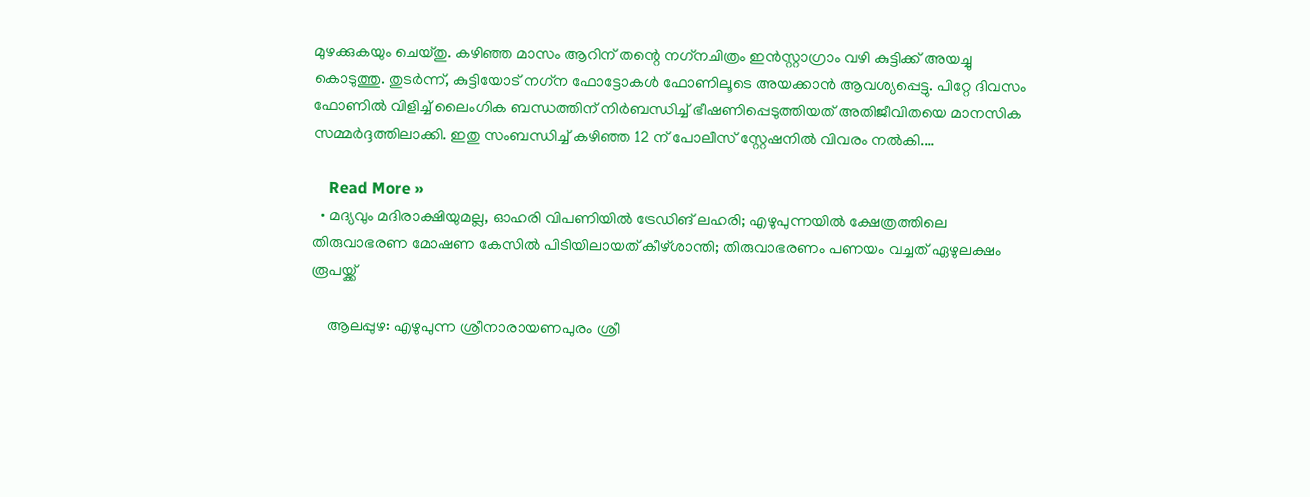മുഴക്കുകയും ചെയ്തു. കഴിഞ്ഞ മാസം ആറിന് തന്റെ നഗ്‌നചിത്രം ഇന്‍സ്റ്റാഗ്രാം വഴി കുട്ടിക്ക് അയച്ചു കൊടുത്തു. തുടര്‍ന്ന്, കുട്ടിയോട് നഗ്‌ന ഫോട്ടോകള്‍ ഫോണിലൂടെ അയക്കാന്‍ ആവശ്യപ്പെട്ടു. പിറ്റേ ദിവസം ഫോണില്‍ വിളിച്ച് ലൈംഗിക ബന്ധത്തിന് നിര്‍ബന്ധിച്ച് ഭീഷണിപ്പെടുത്തിയത് അതിജീവിതയെ മാനസിക സമ്മര്‍ദ്ദത്തിലാക്കി. ഇതു സംബന്ധിച്ച് കഴിഞ്ഞ 12 ന് പോലീസ് സ്റ്റേഷനില്‍ വിവരം നല്‍കി.…

    Read More »
  • മദ്യവും മദിരാക്ഷിയുമല്ല, ഓഹരി വിപണിയില്‍ ട്രേഡിങ് ലഹരി; എഴുപുന്നയില്‍ ക്ഷേത്രത്തിലെ തിരുവാഭരണ മോഷണ കേസില്‍ പിടിയിലായത് കീഴ്ശാന്തി; തിരുവാഭരണം പണയം വച്ചത് ഏഴുലക്ഷം രൂപയ്ക്ക്

    ആലപ്പുഴ: എഴുപുന്ന ശ്രീനാരായണപുരം ശ്രീ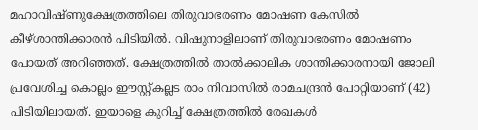മഹാവിഷ്ണുക്ഷേത്രത്തിലെ തിരുവാഭരണം മോഷണ കേസില്‍ കീഴ്ശാന്തിക്കാരന്‍ പിടിയില്‍. വിഷുനാളിലാണ് തിരുവാഭരണം മോഷണം പോയത് അറിഞ്ഞത്. ക്ഷേത്രത്തില്‍ താല്‍ക്കാലിക ശാന്തിക്കാരനായി ജോലി പ്രവേശിച്ച കൊല്ലം ഈസ്റ്റ്കല്ലട രാം നിവാസില്‍ രാമചന്ദ്രന്‍ പോറ്റിയാണ് (42) പിടിയിലായത്. ഇയാളെ കുറിച്ച് ക്ഷേത്രത്തില്‍ രേഖകള്‍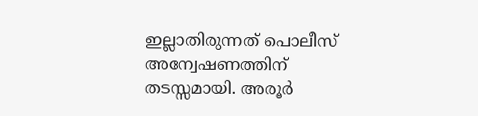ഇല്ലാതിരുന്നത് പൊലീസ് അന്വേഷണത്തിന് തടസ്സമായി. അരൂര്‍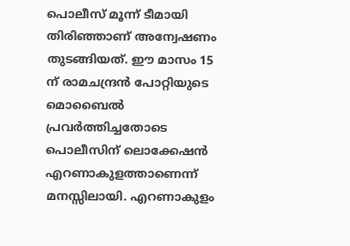പൊലീസ് മൂന്ന് ടീമായി തിരിഞ്ഞാണ് അന്വേഷണം തുടങ്ങിയത്. ഈ മാസം 15 ന് രാമചന്ദ്രന്‍ പോറ്റിയുടെ മൊബൈല്‍ പ്രവര്‍ത്തിച്ചതോടെ പൊലീസിന് ലൊക്കേഷന്‍ എറണാകുളത്താണെന്ന് മനസ്സിലായി. എറണാകുളം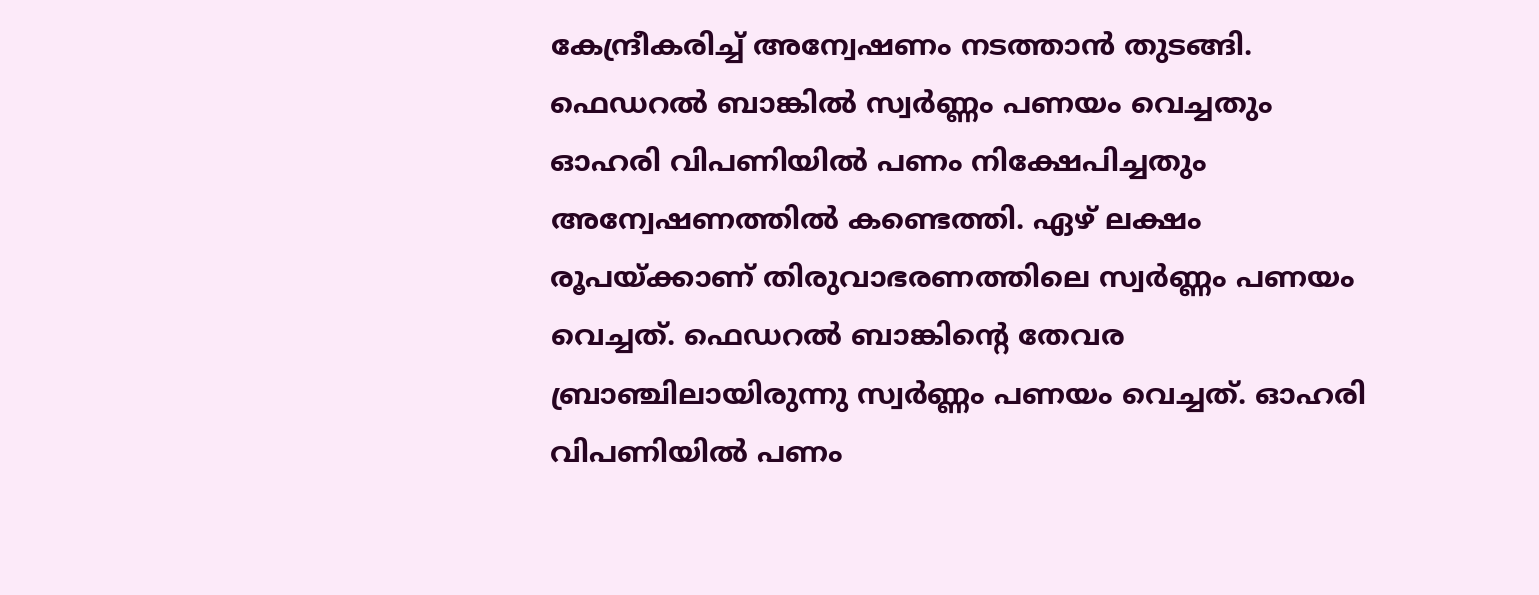കേന്ദ്രീകരിച്ച് അന്വേഷണം നടത്താന്‍ തുടങ്ങി. ഫെഡറല്‍ ബാങ്കില്‍ സ്വര്‍ണ്ണം പണയം വെച്ചതും ഓഹരി വിപണിയില്‍ പണം നിക്ഷേപിച്ചതും അന്വേഷണത്തില്‍ കണ്ടെത്തി. ഏഴ് ലക്ഷം രൂപയ്ക്കാണ് തിരുവാഭരണത്തിലെ സ്വര്‍ണ്ണം പണയം വെച്ചത്. ഫെഡറല്‍ ബാങ്കിന്റെ തേവര ബ്രാഞ്ചിലായിരുന്നു സ്വര്‍ണ്ണം പണയം വെച്ചത്. ഓഹരി വിപണിയില്‍ പണം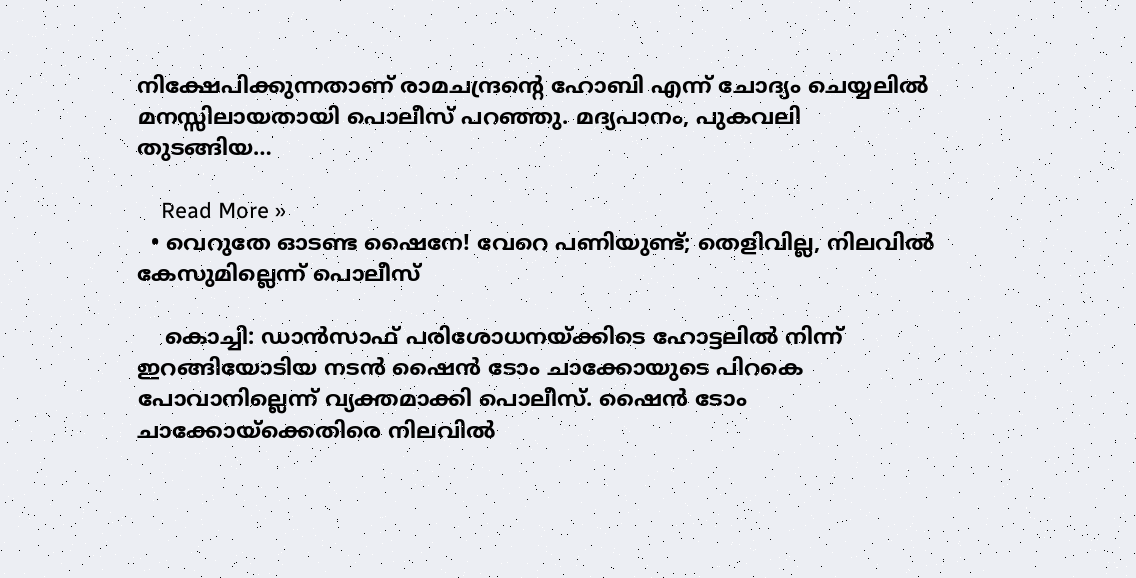നിക്ഷേപിക്കുന്നതാണ് രാമചന്ദ്രന്റെ ഹോബി എന്ന് ചോദ്യം ചെയ്യലില്‍ മനസ്സിലായതായി പൊലീസ് പറഞ്ഞു. മദ്യപാനം, പുകവലി തുടങ്ങിയ…

    Read More »
  • വെറുതേ ഓടണ്ട ഷൈനേ! വേറെ പണിയുണ്ട്; തെളിവില്ല, നിലവില്‍ കേസുമില്ലെന്ന് പൊലീസ്

    കൊച്ചി: ഡാന്‍സാഫ് പരിശോധനയ്ക്കിടെ ഹോട്ടലില്‍ നിന്ന് ഇറങ്ങിയോടിയ നടന്‍ ഷൈന്‍ ടോം ചാക്കോയുടെ പിറകെ പോവാനില്ലെന്ന് വ്യക്തമാക്കി പൊലീസ്. ഷൈന്‍ ടോം ചാക്കോയ്‌ക്കെതിരെ നിലവില്‍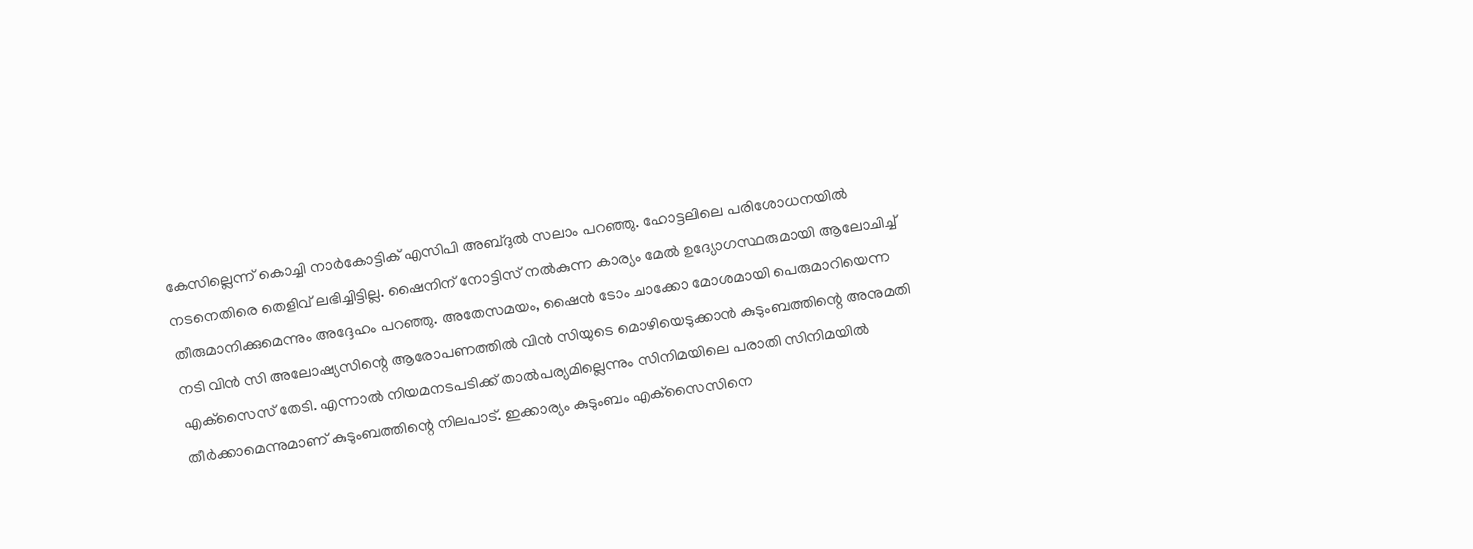കേസില്ലെന്ന് കൊച്ചി നാര്‍കോട്ടിക് എസിപി അബ്ദുല്‍ സലാം പറഞ്ഞു. ഹോട്ടലിലെ പരിശോധനയില്‍ നടനെതിരെ തെളിവ് ലഭിച്ചിട്ടില്ല. ഷൈനിന് നോട്ടിസ് നല്‍കുന്ന കാര്യം മേല്‍ ഉദ്യോഗസ്ഥരുമായി ആലോചിച്ച് തീരുമാനിക്കുമെന്നും അദ്ദേഹം പറഞ്ഞു. അതേസമയം, ഷൈന്‍ ടോം ചാക്കോ മോശമായി പെരുമാറിയെന്ന നടി വിന്‍ സി അലോഷ്യസിന്റെ ആരോപണത്തില്‍ വിന്‍ സിയുടെ മൊഴിയെടുക്കാന്‍ കുടുംബത്തിന്റെ അനുമതി എക്‌സൈസ് തേടി. എന്നാല്‍ നിയമനടപടിക്ക് താല്‍പര്യമില്ലെന്നും സിനിമയിലെ പരാതി സിനിമയില്‍ തീര്‍ക്കാമെന്നുമാണ് കുടുംബത്തിന്റെ നിലപാട്. ഇക്കാര്യം കുടുംബം എക്‌സൈസിനെ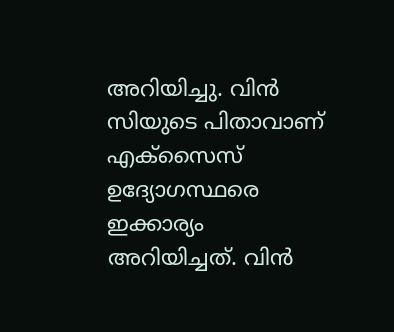അറിയിച്ചു. വിന്‍ സിയുടെ പിതാവാണ് എക്‌സൈസ് ഉദ്യോഗസ്ഥരെ ഇക്കാര്യം അറിയിച്ചത്. വിന്‍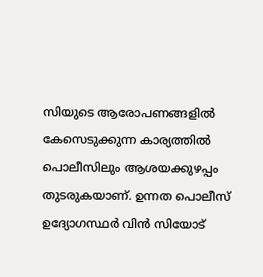സിയുടെ ആരോപണങ്ങളില്‍ കേസെടുക്കുന്ന കാര്യത്തില്‍ പൊലീസിലും ആശയക്കുഴപ്പം തുടരുകയാണ്. ഉന്നത പൊലീസ് ഉദ്യോഗസ്ഥര്‍ വിന്‍ സിയോട്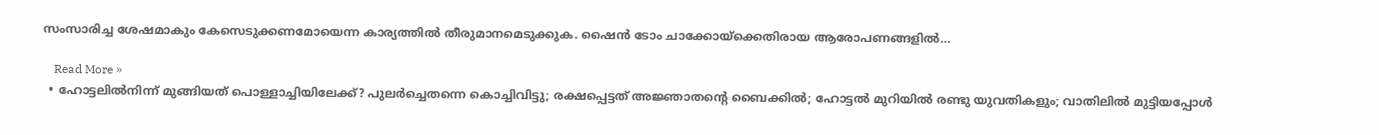സംസാരിച്ച ശേഷമാകും കേസെടുക്കണമോയെന്ന കാര്യത്തില്‍ തീരുമാനമെടുക്കുക. ഷൈന്‍ ടോം ചാക്കോയ്‌ക്കെതിരായ ആരോപണങ്ങളില്‍…

    Read More »
  • ഹോട്ടലില്‍നിന്ന് മുങ്ങിയത് പൊള്ളാച്ചിയിലേക്ക്? പുലര്‍ച്ചെതന്നെ കൊച്ചിവിട്ടു; രക്ഷപ്പെട്ടത് അജ്ഞാതന്റെ ബൈക്കില്‍; ഹോട്ടല്‍ മുറിയില്‍ രണ്ടു യുവതികളും; വാതിലില്‍ മുട്ടിയപ്പോള്‍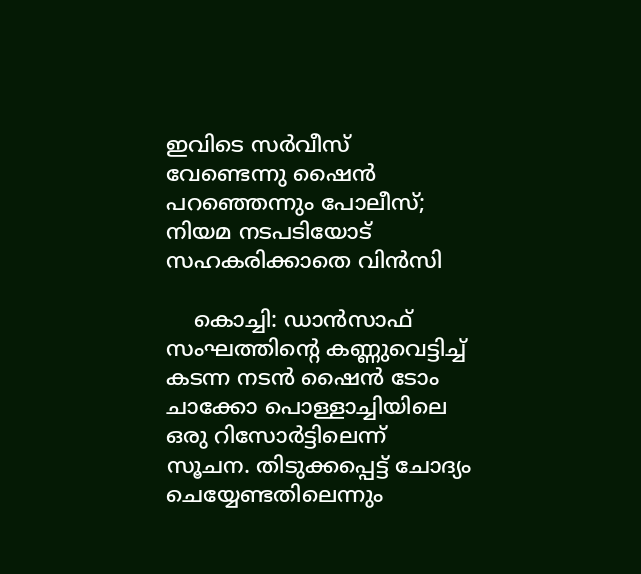ഇവിടെ സര്‍വീസ് വേണ്ടെന്നു ഷൈന്‍ പറഞ്ഞെന്നും പോലീസ്; നിയമ നടപടിയോട് സഹകരിക്കാതെ വിന്‍സി

    കൊച്ചി: ഡാന്‍സാഫ് സംഘത്തിന്റെ കണ്ണുവെട്ടിച്ച് കടന്ന നടന്‍ ഷൈന്‍ ടോം ചാക്കോ പൊള്ളാച്ചിയിലെ ഒരു റിസോര്‍ട്ടിലെന്ന് സൂചന. തിടുക്കപ്പെട്ട് ചോദ്യം ചെയ്യേണ്ടതിലെന്നും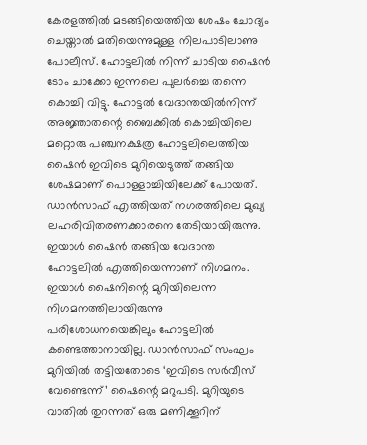കേരളത്തില്‍ മടങ്ങിയെത്തിയ ശേഷം ചോദ്യം ചെയ്താല്‍ മതിയെന്നുമുള്ള നിലപാടിലാണു പോലീസ്. ഹോട്ടലില്‍ നിന്ന് ചാടിയ ഷൈന്‍ ടോം ചാക്കോ ഇന്നലെ പുലര്‍ച്ചെ തന്നെ കൊച്ചി വിട്ടു. ഹോട്ടല്‍ വേദാന്തയില്‍നിന്ന് അജ്ഞാതന്റെ ബൈക്കില്‍ കൊച്ചിയിലെ മറ്റൊരു പഞ്ചനക്ഷത്ര ഹോട്ടലിലെത്തിയ ഷൈന്‍ ഇവിടെ മുറിയെടുത്ത് തങ്ങിയ ശേഷമാണ് പൊള്ളാച്ചിയിലേക്ക് പോയത്. ഡാന്‍സാഫ് എത്തിയത് നഗരത്തിലെ മുഖ്യ ലഹരിവിതരണക്കാരനെ തേടിയായിരുന്നു. ഇയാള്‍ ഷൈന്‍ തങ്ങിയ വേദാന്ത ഹോട്ടലില്‍ എത്തിയെന്നാണ് നിഗമനം. ഇയാള്‍ ഷൈനിന്റെ മുറിയിലെന്ന നിഗമനത്തിലായിരുന്നു പരിശോധനയെങ്കിലും ഹോട്ടലില്‍ കണ്ടെത്താനായില്ല. ഡാന്‍സാഫ് സംഘം മുറിയില്‍ തട്ടിയതോടെ ‘ഇവിടെ സര്‍വീസ് വേണ്ടെന്ന്’ ഷൈന്റെ മറുപടി. മുറിയുടെ വാതില്‍ തുറന്നത് ഒരു മണിക്കൂറിന്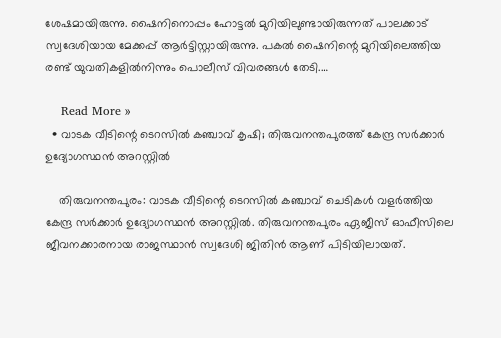ശേഷമായിരുന്നു. ഷൈനിനൊപ്പം ഹോട്ടല്‍ മുറിയിലുണ്ടായിരുന്നത് പാലക്കാട് സ്വദേശിയായ മേക്കപ്പ് ആര്‍ട്ടിസ്റ്റായിരുന്നു. പകല്‍ ഷൈനിന്റെ മുറിയിലെത്തിയ രണ്ട് യുവതികളില്‍നിന്നും പൊലീസ് വിവരങ്ങള്‍ തേടി.…

    Read More »
  • വാടക വീടിന്റെ ടെറസില്‍ കഞ്ചാവ് കൃഷി; തിരുവനന്തപുരത്ത് കേന്ദ്ര സര്‍ക്കാര്‍ ഉദ്യോഗസ്ഥന്‍ അറസ്റ്റില്‍

    തിരുവനന്തപുരം: വാടക വീടിന്റെ ടെറസില്‍ കഞ്ചാവ് ചെടികള്‍ വളര്‍ത്തിയ കേന്ദ്ര സര്‍ക്കാര്‍ ഉദ്യോഗസ്ഥന്‍ അറസ്റ്റില്‍. തിരുവനന്തപുരം ഏജീസ് ഓഫീസിലെ ജീവനക്കാരനായ രാജസ്ഥാന്‍ സ്വദേശി ജിതിന്‍ ആണ് പിടിയിലായത്.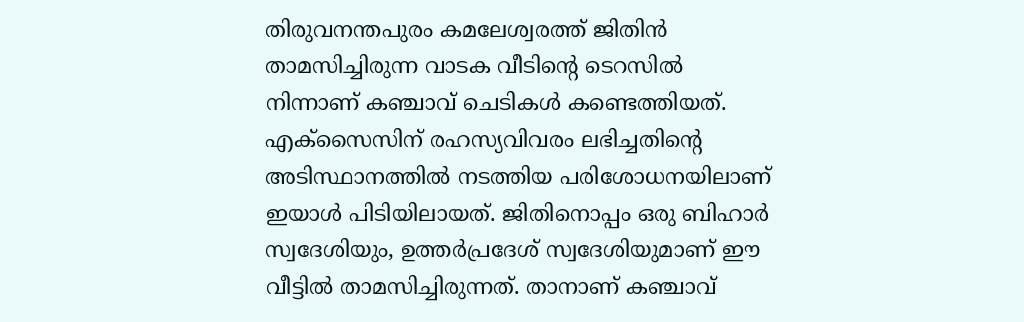തിരുവനന്തപുരം കമലേശ്വരത്ത് ജിതിന്‍ താമസിച്ചിരുന്ന വാടക വീടിന്റെ ടെറസില്‍ നിന്നാണ് കഞ്ചാവ് ചെടികള്‍ കണ്ടെത്തിയത്. എക്സൈസിന് രഹസ്യവിവരം ലഭിച്ചതിന്റെ അടിസ്ഥാനത്തില്‍ നടത്തിയ പരിശോധനയിലാണ് ഇയാള്‍ പിടിയിലായത്. ജിതിനൊപ്പം ഒരു ബിഹാര്‍ സ്വദേശിയും, ഉത്തര്‍പ്രദേശ് സ്വദേശിയുമാണ് ഈ വീട്ടില്‍ താമസിച്ചിരുന്നത്. താനാണ് കഞ്ചാവ്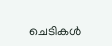ചെടികള്‍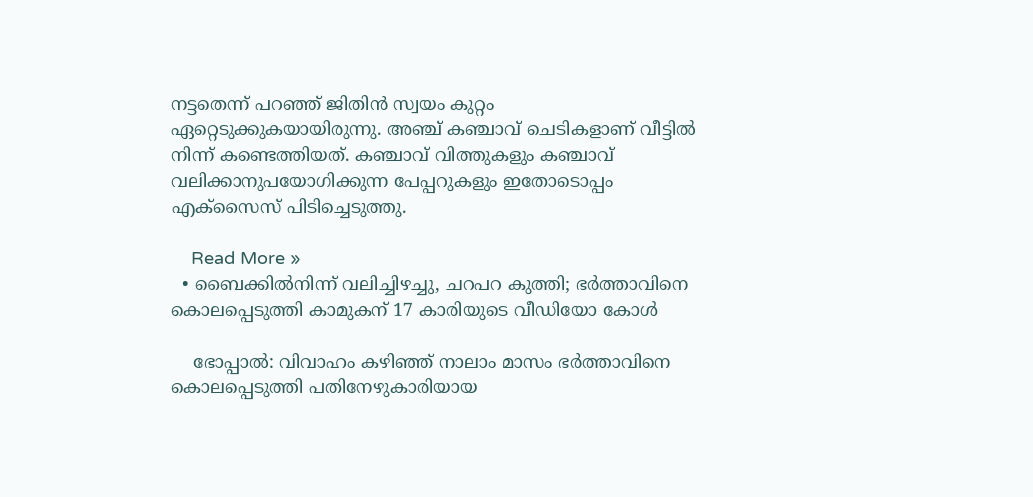നട്ടതെന്ന് പറഞ്ഞ് ജിതിന്‍ സ്വയം കുറ്റം ഏറ്റെടുക്കുകയായിരുന്നു. അഞ്ച് കഞ്ചാവ് ചെടികളാണ് വീട്ടില്‍ നിന്ന് കണ്ടെത്തിയത്. കഞ്ചാവ് വിത്തുകളും കഞ്ചാവ് വലിക്കാനുപയോഗിക്കുന്ന പേപ്പറുകളും ഇതോടൊപ്പം എക്സൈസ് പിടിച്ചെടുത്തു.

    Read More »
  • ബൈക്കില്‍നിന്ന് വലിച്ചിഴച്ചു, ചറപറ കുത്തി; ഭര്‍ത്താവിനെ കൊലപ്പെടുത്തി കാമുകന് 17 കാരിയുടെ വീഡിയോ കോള്‍

    ഭോപ്പാല്‍: വിവാഹം കഴിഞ്ഞ് നാലാം മാസം ഭര്‍ത്താവിനെ കൊലപ്പെടുത്തി പതിനേഴുകാരിയായ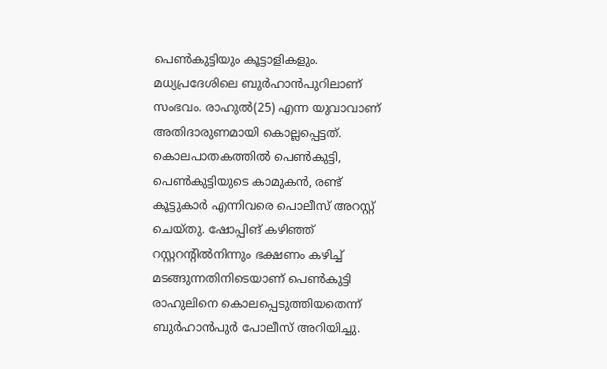പെണ്‍കുട്ടിയും കൂട്ടാളികളും. മധ്യപ്രദേശിലെ ബുര്‍ഹാന്‍പുറിലാണ് സംഭവം. രാഹുല്‍(25) എന്ന യുവാവാണ് അതിദാരുണമായി കൊല്ലപ്പെട്ടത്. കൊലപാതകത്തില്‍ പെണ്‍കുട്ടി, പെണ്‍കുട്ടിയുടെ കാമുകന്‍, രണ്ട് കൂട്ടുകാര്‍ എന്നിവരെ പൊലീസ് അറസ്റ്റ് ചെയ്തു. ഷോപ്പിങ് കഴിഞ്ഞ് റസ്റ്ററന്റില്‍നിന്നും ഭക്ഷണം കഴിച്ച് മടങ്ങുന്നതിനിടെയാണ് പെണ്‍കുട്ടി രാഹുലിനെ കൊലപ്പെടുത്തിയതെന്ന് ബുര്‍ഹാന്‍പുര്‍ പോലീസ് അറിയിച്ചു.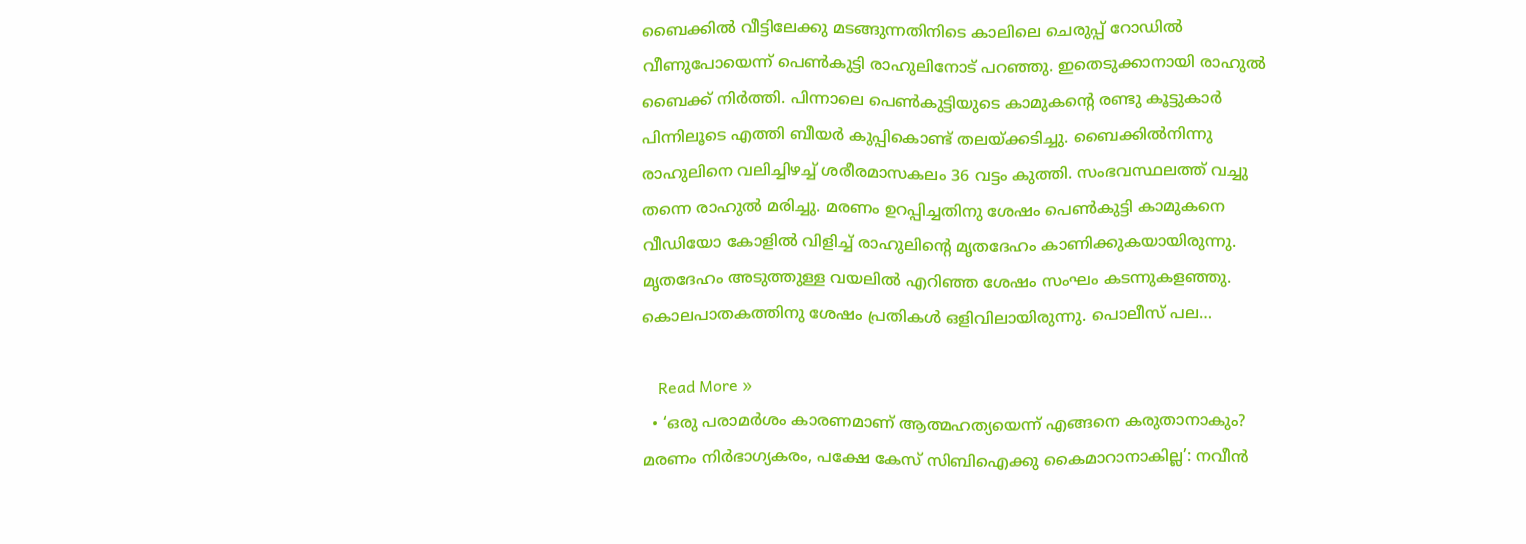ബൈക്കില്‍ വീട്ടിലേക്കു മടങ്ങുന്നതിനിടെ കാലിലെ ചെരുപ്പ് റോഡില്‍ വീണുപോയെന്ന് പെണ്‍കുട്ടി രാഹുലിനോട് പറഞ്ഞു. ഇതെടുക്കാനായി രാഹുല്‍ ബൈക്ക് നിര്‍ത്തി. പിന്നാലെ പെണ്‍കുട്ടിയുടെ കാമുകന്റെ രണ്ടു കൂട്ടുകാര്‍ പിന്നിലൂടെ എത്തി ബീയര്‍ കുപ്പികൊണ്ട് തലയ്ക്കടിച്ചു. ബൈക്കില്‍നിന്നു രാഹുലിനെ വലിച്ചിഴച്ച് ശരീരമാസകലം 36 വട്ടം കുത്തി. സംഭവസ്ഥലത്ത് വച്ചു തന്നെ രാഹുല്‍ മരിച്ചു. മരണം ഉറപ്പിച്ചതിനു ശേഷം പെണ്‍കുട്ടി കാമുകനെ വീഡിയോ കോളില്‍ വിളിച്ച് രാഹുലിന്റെ മൃതദേഹം കാണിക്കുകയായിരുന്നു. മൃതദേഹം അടുത്തുള്ള വയലില്‍ എറിഞ്ഞ ശേഷം സംഘം കടന്നുകളഞ്ഞു. കൊലപാതകത്തിനു ശേഷം പ്രതികള്‍ ഒളിവിലായിരുന്നു. പൊലീസ് പല…

    Read More »
  • ‘ഒരു പരാമര്‍ശം കാരണമാണ് ആത്മഹത്യയെന്ന് എങ്ങനെ കരുതാനാകും? മരണം നിര്‍ഭാഗ്യകരം, പക്ഷേ കേസ് സിബിഐക്കു കൈമാറാനാകില്ല’: നവീന്‍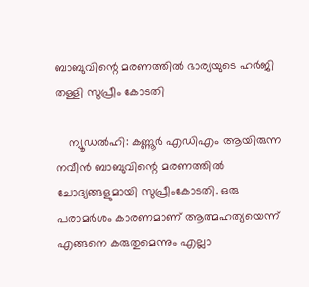ബാബുവിന്റെ മരണത്തില്‍ ഭാര്യയുടെ ഹര്‍ജി തള്ളി സുപ്രീം കോടതി

    ന്യൂഡല്‍ഹി: കണ്ണൂര്‍ എഡിഎം ആയിരുന്ന നവീന്‍ ബാബുവിന്റെ മരണത്തില്‍ ചോദ്യങ്ങളുമായി സുപ്രീംകോടതി. ഒരു പരാമര്‍ശം കാരണമാണ് ആത്മഹത്യയെന്ന് എങ്ങനെ കരുതുമെന്നും എല്ലാ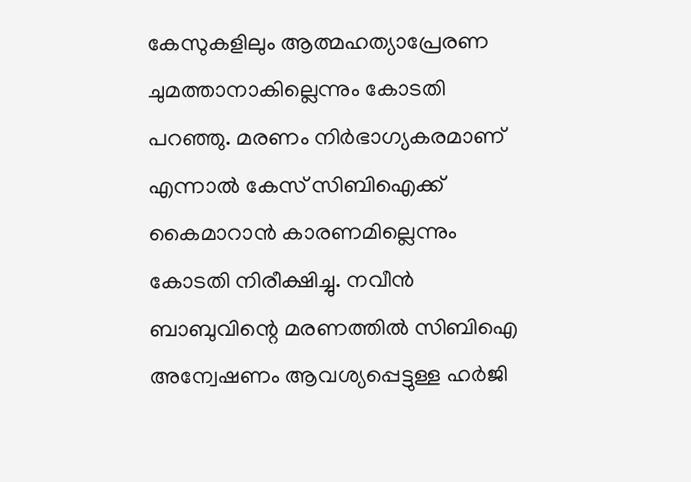കേസുകളിലും ആത്മഹത്യാപ്രേരണ ചുമത്താനാകില്ലെന്നും കോടതി പറഞ്ഞു. മരണം നിര്‍ഭാഗ്യകരമാണ് എന്നാല്‍ കേസ് സിബിഐക്ക് കൈമാറാന്‍ കാരണമില്ലെന്നും കോടതി നിരീക്ഷിച്ചു. നവീന്‍ ബാബുവിന്റെ മരണത്തില്‍ സിബിഐ അന്വേഷണം ആവശ്യപ്പെട്ടുള്ള ഹര്‍ജി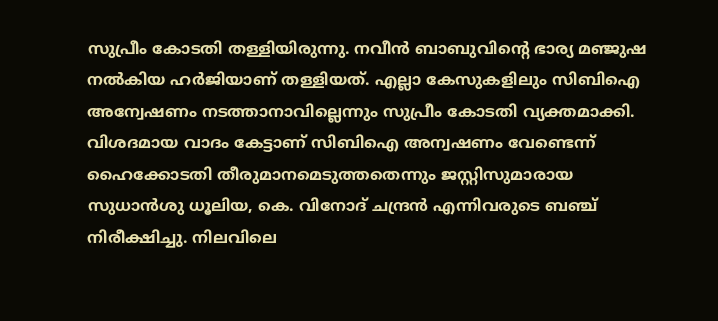സുപ്രീം കോടതി തള്ളിയിരുന്നു. നവീന്‍ ബാബുവിന്റെ ഭാര്യ മഞ്ജുഷ നല്‍കിയ ഹര്‍ജിയാണ് തള്ളിയത്. എല്ലാ കേസുകളിലും സിബിഐ അന്വേഷണം നടത്താനാവില്ലെന്നും സുപ്രീം കോടതി വ്യക്തമാക്കി. വിശദമായ വാദം കേട്ടാണ് സിബിഐ അന്വഷണം വേണ്ടെന്ന് ഹൈക്കോടതി തീരുമാനമെടുത്തതെന്നും ജസ്റ്റിസുമാരായ സുധാന്‍ശു ധൂലിയ, കെ. വിനോദ് ചന്ദ്രന്‍ എന്നിവരുടെ ബഞ്ച് നിരീക്ഷിച്ചു. നിലവിലെ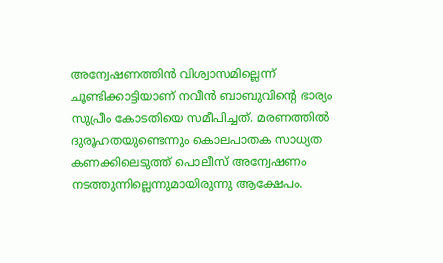അന്വേഷണത്തിന്‍ വിശ്വാസമില്ലെന്ന് ചൂണ്ടിക്കാട്ടിയാണ് നവീന്‍ ബാബുവിന്റെ ഭാര്യം സുപ്രീം കോടതിയെ സമീപിച്ചത്. മരണത്തില്‍ ദുരൂഹതയുണ്ടെന്നും കൊലപാതക സാധ്യത കണക്കിലെടുത്ത് പൊലീസ് അന്വേഷണം നടത്തുന്നില്ലെന്നുമായിരുന്നു ആക്ഷേപം.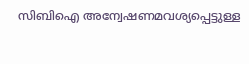സിബിഐ അന്വേഷണമവശ്യപ്പെട്ടുള്ള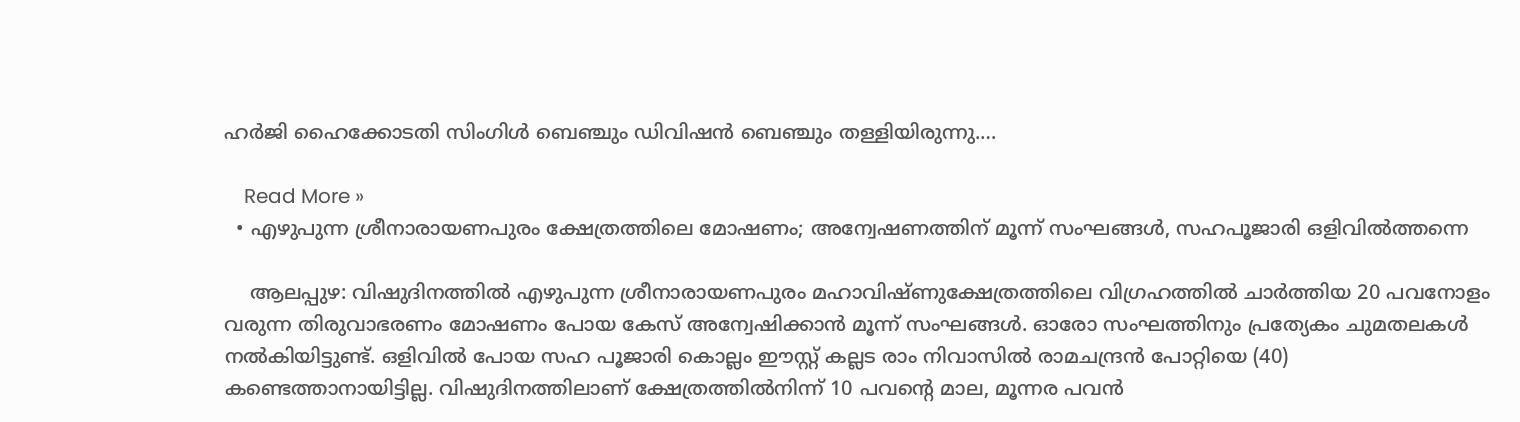ഹര്‍ജി ഹൈക്കോടതി സിംഗിള്‍ ബെഞ്ചും ഡിവിഷന്‍ ബെഞ്ചും തള്ളിയിരുന്നു.…

    Read More »
  • എഴുപുന്ന ശ്രീനാരായണപുരം ക്ഷേത്രത്തിലെ മോഷണം; അന്വേഷണത്തിന് മൂന്ന് സംഘങ്ങള്‍, സഹപൂജാരി ഒളിവില്‍ത്തന്നെ

    ആലപ്പുഴ: വിഷുദിനത്തില്‍ എഴുപുന്ന ശ്രീനാരായണപുരം മഹാവിഷ്ണുക്ഷേത്രത്തിലെ വിഗ്രഹത്തില്‍ ചാര്‍ത്തിയ 20 പവനോളം വരുന്ന തിരുവാഭരണം മോഷണം പോയ കേസ് അന്വേഷിക്കാന്‍ മൂന്ന് സംഘങ്ങള്‍. ഓരോ സംഘത്തിനും പ്രത്യേകം ചുമതലകള്‍ നല്‍കിയിട്ടുണ്ട്. ഒളിവില്‍ പോയ സഹ പൂജാരി കൊല്ലം ഈസ്റ്റ് കല്ലട രാം നിവാസില്‍ രാമചന്ദ്രന്‍ പോറ്റിയെ (40) കണ്ടെത്താനായിട്ടില്ല. വിഷുദിനത്തിലാണ് ക്ഷേത്രത്തില്‍നിന്ന് 10 പവന്റെ മാല, മൂന്നര പവന്‍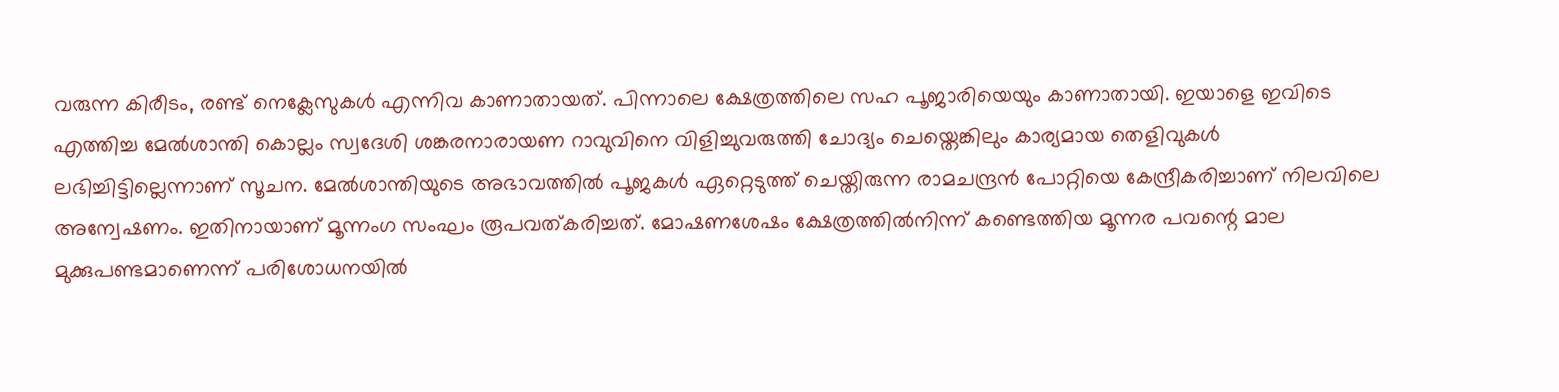വരുന്ന കിരീടം, രണ്ട് നെക്ലേസുകള്‍ എന്നിവ കാണാതായത്. പിന്നാലെ ക്ഷേത്രത്തിലെ സഹ പൂജാരിയെയും കാണാതായി. ഇയാളെ ഇവിടെ എത്തിച്ച മേല്‍ശാന്തി കൊല്ലം സ്വദേശി ശങ്കരനാരായണ റാവുവിനെ വിളിച്ചുവരുത്തി ചോദ്യം ചെയ്തെങ്കിലും കാര്യമായ തെളിവുകള്‍ ലഭിച്ചിട്ടില്ലെന്നാണ് സൂചന. മേല്‍ശാന്തിയുടെ അഭാവത്തില്‍ പൂജകള്‍ ഏറ്റെടുത്ത് ചെയ്തിരുന്ന രാമചന്ദ്രന്‍ പോറ്റിയെ കേന്ദ്രീകരിച്ചാണ് നിലവിലെ അന്വേഷണം. ഇതിനായാണ് മൂന്നംഗ സംഘം രൂപവത്കരിച്ചത്. മോഷണശേഷം ക്ഷേത്രത്തില്‍നിന്ന് കണ്ടെത്തിയ മൂന്നര പവന്റെ മാല മുക്കുപണ്ടമാണെന്ന് പരിശോധനയില്‍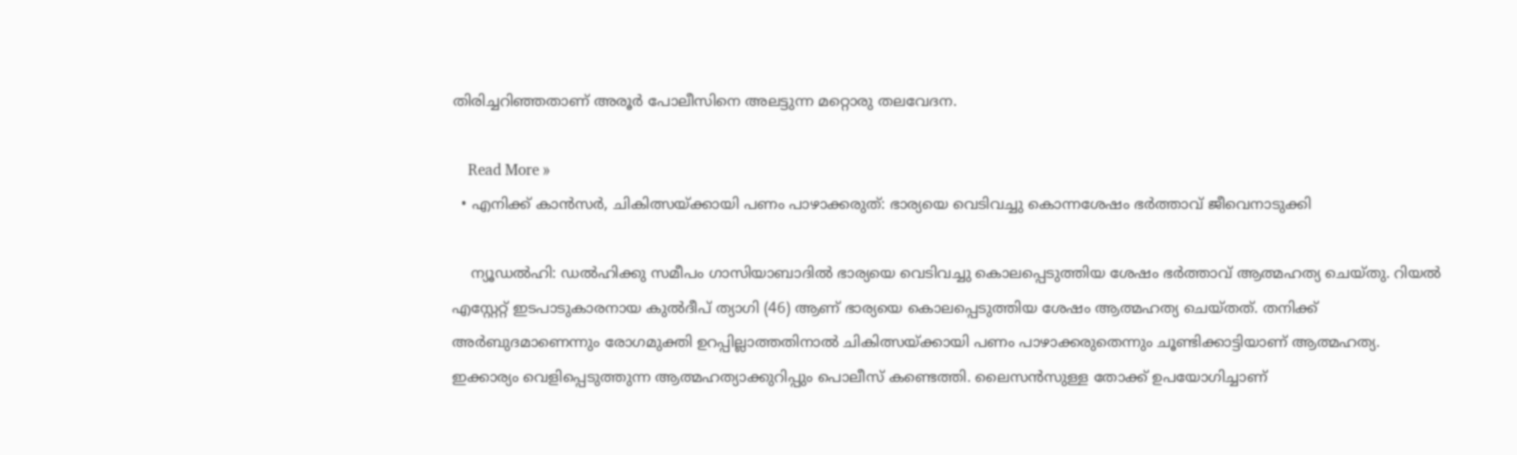തിരിച്ചറിഞ്ഞതാണ് അരൂര്‍ പോലീസിനെ അലട്ടുന്ന മറ്റൊരു തലവേദന.

    Read More »
  • എനിക്ക് കാന്‍സര്‍, ചികിത്സയ്ക്കായി പണം പാഴാക്കരുത്: ഭാര്യയെ വെടിവച്ചു കൊന്നശേഷം ഭര്‍ത്താവ് ജീവെനാടുക്കി

    ന്യൂഡല്‍ഹി: ഡല്‍ഹിക്കു സമീപം ഗാസിയാബാദില്‍ ഭാര്യയെ വെടിവച്ചു കൊലപ്പെടുത്തിയ ശേഷം ഭര്‍ത്താവ് ആത്മഹത്യ ചെയ്തു. റിയല്‍ എസ്റ്റേറ്റ് ഇടപാടുകാരനായ കുല്‍ദീപ് ത്യാഗി (46) ആണ് ഭാര്യയെ കൊലപ്പെടുത്തിയ ശേഷം ആത്മഹത്യ ചെയ്തത്. തനിക്ക് അര്‍ബുദമാണെന്നും രോഗമുക്തി ഉറപ്പില്ലാത്തതിനാല്‍ ചികിത്സയ്ക്കായി പണം പാഴാക്കരുതെന്നും ചൂണ്ടിക്കാട്ടിയാണ് ആത്മഹത്യ. ഇക്കാര്യം വെളിപ്പെടുത്തുന്ന ആത്മഹത്യാക്കുറിപ്പും പൊലീസ് കണ്ടെത്തി. ലൈസന്‍സുള്ള തോക്ക് ഉപയോഗിച്ചാണ്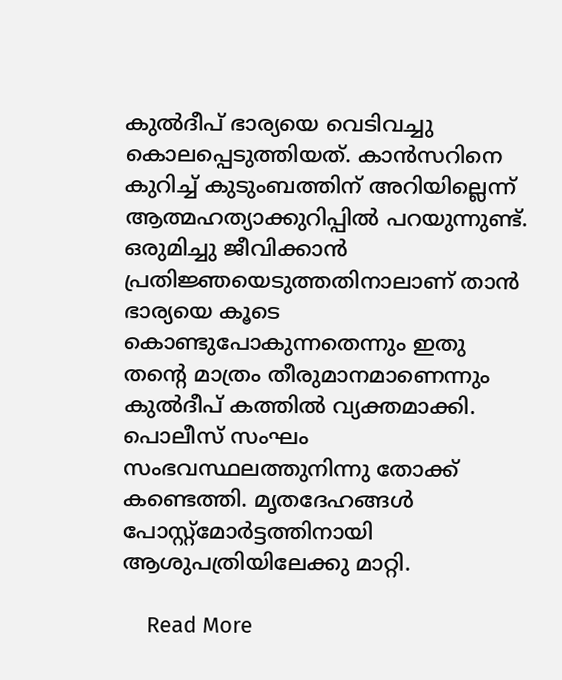കുല്‍ദീപ് ഭാര്യയെ വെടിവച്ചു കൊലപ്പെടുത്തിയത്. കാന്‍സറിനെ കുറിച്ച് കുടുംബത്തിന് അറിയില്ലെന്ന് ആത്മഹത്യാക്കുറിപ്പില്‍ പറയുന്നുണ്ട്. ഒരുമിച്ചു ജീവിക്കാന്‍ പ്രതിജ്ഞയെടുത്തതിനാലാണ് താന്‍ ഭാര്യയെ കൂടെ കൊണ്ടുപോകുന്നതെന്നും ഇതു തന്റെ മാത്രം തീരുമാനമാണെന്നും കുല്‍ദീപ് കത്തില്‍ വ്യക്തമാക്കി. പൊലീസ് സംഘം സംഭവസ്ഥലത്തുനിന്നു തോക്ക് കണ്ടെത്തി. മൃതദേഹങ്ങള്‍ പോസ്റ്റ്മോര്‍ട്ടത്തിനായി ആശുപത്രിയിലേക്കു മാറ്റി.

    Read More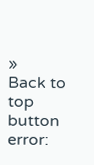»
Back to top button
error: